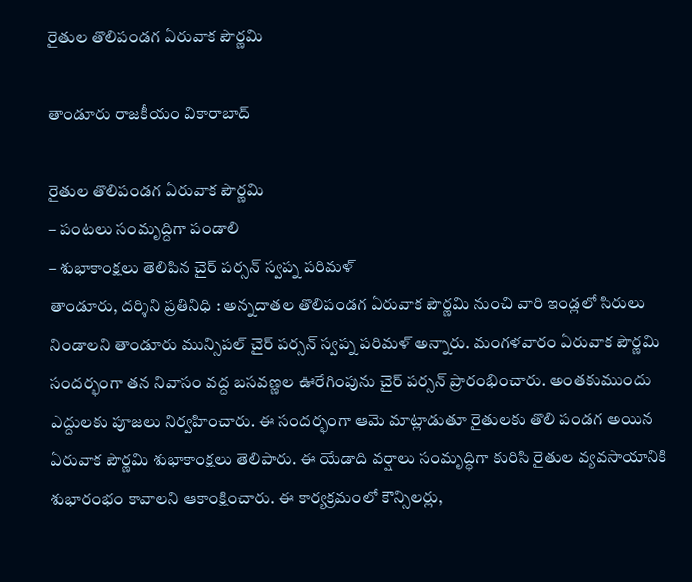రైతుల తొలిపండ‌గ ఏరువాక పౌర్ణ‌మి

తాండూరు రాజకీయం వికారాబాద్

రైతుల తొలిపండ‌గ ఏరువాక పౌర్ణ‌మి
– పంట‌లు సంమృద్దిగా పండాలి
– శుభాకాంక్ష‌లు తెలిపిన చైర్ ప‌ర్స‌న్ స్వ‌ప్న ప‌రిమ‌ళ్
తాండూరు, ద‌ర్శిని ప్ర‌తినిధి : అన్న‌దాత‌ల తొలిపండ‌గ ఏరువాక పౌర్ణ‌మి నుంచి వారి ఇండ్ల‌లో సిరులు నిండాల‌ని తాండూరు మున్సిప‌ల్ చైర్ ప‌ర్స‌న్ స్వ‌ప్న ప‌రిమ‌ళ్ అన్నారు. మంగ‌ళ‌వారం ఏరువాక పౌర్ణ‌మి సంద‌ర్భంగా త‌న నివాసం వ‌ద్ద బ‌స‌వ‌ణ్ణ‌ల ఊరేగింపును చైర్ ప‌ర్స‌న్ ప్రారంభించారు. అంత‌కుముందు ఎద్దుల‌కు పూజ‌లు నిర్వ‌హించారు. ఈ సంద‌ర్భంగా ఆమె మాట్లాడుతూ రైతుల‌కు తొలి పండ‌గ అయిన ఏరువాక పౌర్ణ‌మి శుభాకాంక్ష‌లు తెలిపారు. ఈ యేడాది వ‌ర్షాలు సంమృద్ధిగా కురిసి రైతుల వ్య‌వ‌సాయానికి శుభారంభం కావాల‌ని ఆకాంక్షించారు. ఈ కార్య‌క్ర‌మంలో కౌన్సిల‌ర్లు,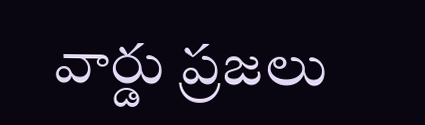వార్డు ప్ర‌జ‌లు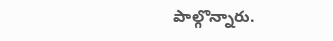పాల్గొన్నారు.